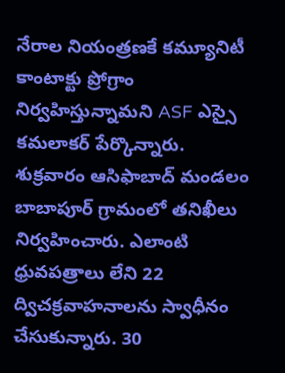నేరాల నియంత్రణకే కమ్యూనిటీ కాంటాక్టు ప్రోగ్రాం నిర్వహిస్తున్నామని ASF ఎస్సై కమలాకర్ పేర్కొన్నారు. శుక్రవారం ఆసిఫాబాద్ మండలం బాబాపూర్ గ్రామంలో తనిఖీలు నిర్వహించారు. ఎలాంటి ధ్రువపత్రాలు లేని 22 ద్విచక్రవాహనాలను స్వాధీనం చేసుకున్నారు. 30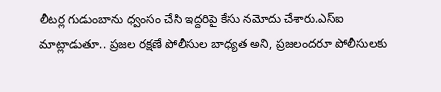లీటర్ల గుడుంబాను ధ్వంసం చేసి ఇద్దరిపై కేసు నమోదు చేశారు.ఎస్ఐ మాట్లాడుతూ.. ప్రజల రక్షణే పోలీసుల బాధ్యత అని, ప్రజలందరూ పోలీసులకు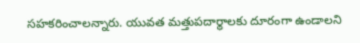సహకరించాలన్నారు. యువత మత్తుపదార్థాలకు దూరంగా ఉండాలని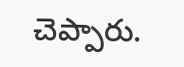చెప్పారు.